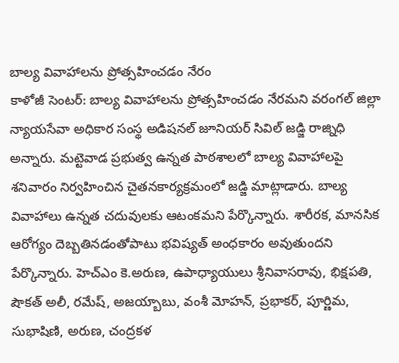బాల్య వివాహాలను ప్రోత్సహించడం నేరం
కాళోజీ సెంటర్: బాల్య వివాహాలను ప్రోత్సహించడం నేరమని వరంగల్ జిల్లా న్యాయసేవా అధికార సంస్థ అడిషనల్ జూనియర్ సివిల్ జడ్జి రాజ్నిధి అన్నారు. మట్టెవాడ ప్రభుత్వ ఉన్నత పాఠశాలలో బాల్య వివాహాలపై శనివారం నిర్వహించిన చైతనకార్యక్రమంలో జడ్జి మాట్లాడారు. బాల్య వివాహాలు ఉన్నత చదువులకు ఆటంకమని పేర్కొన్నారు. శారీరక, మానసిక ఆరోగ్యం దెబ్బతినడంతోపాటు భవిష్యత్ అంధకారం అవుతుందని పేర్కొన్నారు. హెచ్ఎం కె.అరుణ, ఉపాధ్యాయులు శ్రీనివాసరావు, భిక్షపతి, షౌకత్ అలీ, రమేష్, అజయ్బాబు, వంశీ మోహన్, ప్రభాకర్, పూర్ణిమ, సుభాషిణి, అరుణ, చంద్రకళ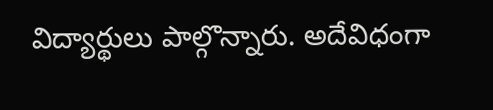విద్యార్థులు పాల్గొన్నారు. అదేవిధంగా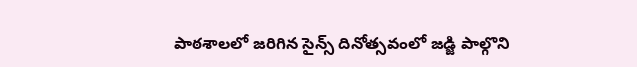పాఠశాలలో జరిగిన సైన్స్ దినోత్సవంలో జడ్జి పాల్గొని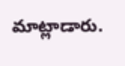మాట్లాడారు.